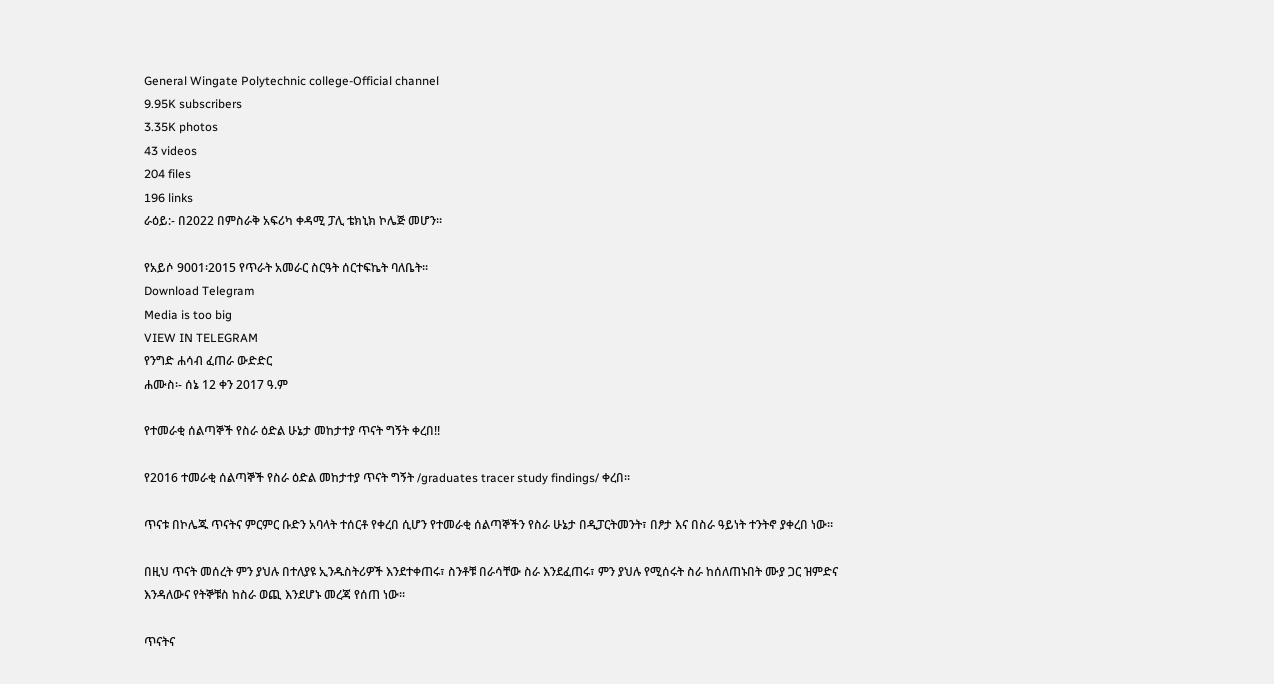General Wingate Polytechnic college-Official channel
9.95K subscribers
3.35K photos
43 videos
204 files
196 links
ራዕይ:- በ2022 በምስራቅ አፍሪካ ቀዳሚ ፓሊ ቴክኒክ ኮሌጅ መሆን።

የአይሶ 9001፡2015 የጥራት አመራር ስርዓት ሰርተፍኬት ባለቤት።
Download Telegram
Media is too big
VIEW IN TELEGRAM
የንግድ ሐሳብ ፈጠራ ውድድር
ሐሙስ፡- ሰኔ 12 ቀን 2017 ዓ.ም

የተመራቂ ሰልጣኞች የስራ ዕድል ሁኔታ መከታተያ ጥናት ግኝት ቀረበ!!

የ2016 ተመራቂ ሰልጣኞች የስራ ዕድል መከታተያ ጥናት ግኝት /graduates tracer study findings/ ቀረበ።

ጥናቱ በኮሌጁ ጥናትና ምርምር ቡድን አባላት ተሰርቶ የቀረበ ሲሆን የተመራቂ ሰልጣኞችን የስራ ሁኔታ በዲፓርትመንት፣ በፆታ እና በስራ ዓይነት ተንትኖ ያቀረበ ነው።

በዚህ ጥናት መሰረት ምን ያህሉ በተለያዩ ኢንዱስትሪዎች እንደተቀጠሩ፣ ስንቶቹ በራሳቸው ስራ እንደፈጠሩ፣ ምን ያህሉ የሚሰሩት ስራ ከሰለጠኑበት ሙያ ጋር ዝምድና እንዳለውና የትኞቹስ ከስራ ወጪ እንደሆኑ መረጃ የሰጠ ነው፡፡

ጥናትና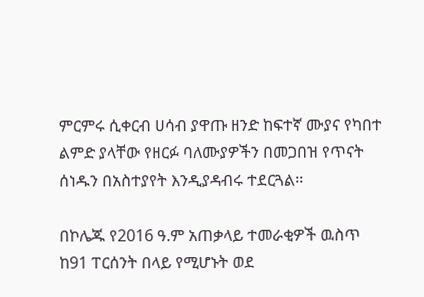ምርምሩ ሲቀርብ ሀሳብ ያዋጡ ዘንድ ከፍተኛ ሙያና የካበተ ልምድ ያላቸው የዘርፉ ባለሙያዎችን በመጋበዝ የጥናት ሰነዱን በአስተያየት እንዲያዳብሩ ተደርጓል፡፡

በኮሌጁ የ2016 ዓ.ም አጠቃላይ ተመራቂዎች ዉስጥ ከ91 ፐርሰንት በላይ የሚሆኑት ወደ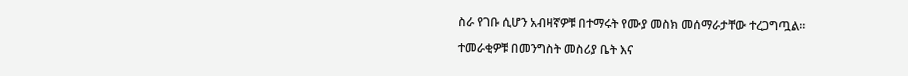ስራ የገቡ ሲሆን አብዛኛዎቹ በተማሩት የሙያ መስክ መሰማራታቸው ተረጋግጧል።

ተመራቂዎቹ በመንግስት መስሪያ ቤት እና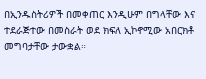በኢንዱስትሪዎች በመቀጠር እንዲሁም በግላቸው እና ተደራጅተው በመስራት ወደ ክፍለ ኢኮኖሚው አበርክቶ መግባታቸው ታውቋል።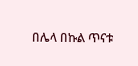በሌላ በኩል ጥናቱ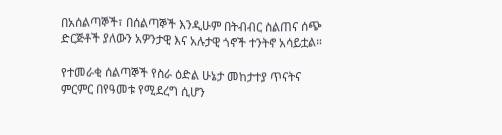በአሰልጣኞች፣ በሰልጣኞች እንዲሁም በትብብር ስልጠና ሰጭ ድርጅቶች ያለውን አዎንታዊ እና አሉታዊ ጎኖች ተንትኖ አሳይቷል።

የተመራቂ ሰልጣኞች የስራ ዕድል ሁኔታ መከታተያ ጥናትና ምርምር በየዓመቱ የሚደረግ ሲሆን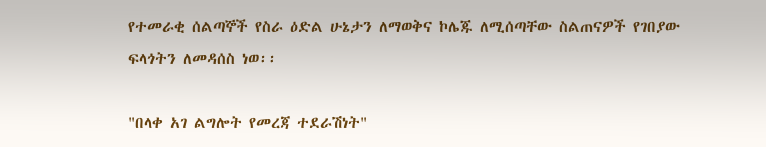የተመራቂ ሰልጣኞች የስራ ዕድል ሁኔታን ለማወቅና ኮሌጁ ለሚሰጣቸው ስልጠናዎች የገበያው ፍላጎትን ለመዳሰስ ነወ፡፡

"በላቀ አገ ልግሎት የመረጃ ተደራሽነት"